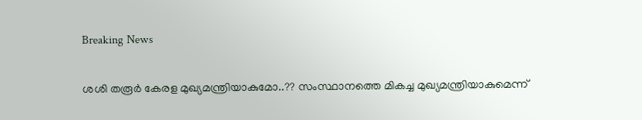Breaking News

ശശി തരൂര്‍ കേരള മുഖ്യമന്ത്രിയാകുമോ..?? സംസ്ഥാനത്തെ മികച്ച മുഖ്യമന്ത്രിയാകുമെന്ന്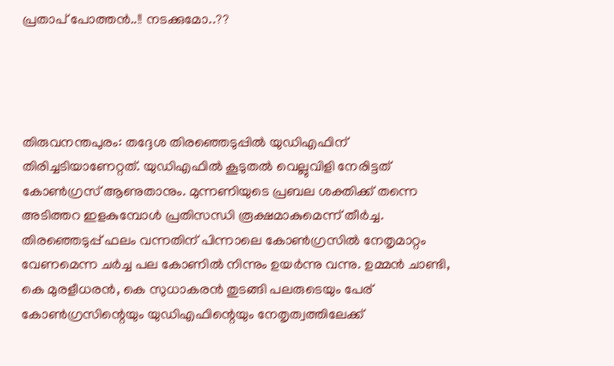പ്രതാപ് പോത്തന്‍..!! നടക്കുമോ..??




തിരുവനന്തപുരം: തദ്ദേശ തിരഞ്ഞെടുപ്പില്‍ യുഡിഎഫിന് തിരിച്ചടിയാണേറ്റത്. യുഡിഎഫില്‍ കൂടുതല്‍ വെല്ലുവിളി നേരിട്ടത് കോണ്‍ഗ്രസ് ആണുതാനും. മുന്നണിയുടെ പ്രബല ശക്തിക്ക് തന്നെ അടിത്തറ ഇളകുമ്പോള്‍ പ്രതിസന്ധി രൂക്ഷമാകുമെന്ന് തീര്‍ച്ച. തിരഞ്ഞെടുപ്പ് ഫലം വന്നതിന് പിന്നാലെ കോണ്‍ഗ്രസില്‍ നേതൃമാറ്റം വേണമെന്ന ചര്‍ച്ച പല കോണില്‍ നിന്നും ഉയര്‍ന്നു വന്നു. ഉമ്മന്‍ ചാണ്ടി, കെ മുരളീധരന്‍, കെ സുധാകരന്‍ തുടങ്ങി പലരുടെയും പേര് കോണ്‍ഗ്രസിന്റെയും യുഡിഎഫിന്റെയും നേതൃത്വത്തിലേക്ക്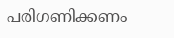പരിഗണിക്കണം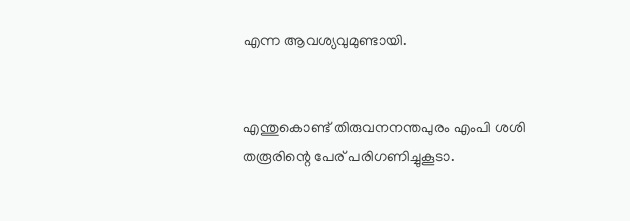എന്ന ആവശ്യവുമുണ്ടായി.


എന്തുകൊണ്ട് തിരുവനനന്തപുരം എംപി ശശി തരൂരിന്റെ പേര് പരിഗണിച്ചുകൂടാ.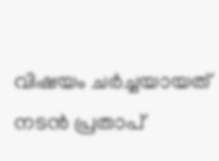വിഷയം ചര്‍ച്ചയായത് നടന്‍ പ്രതാപ്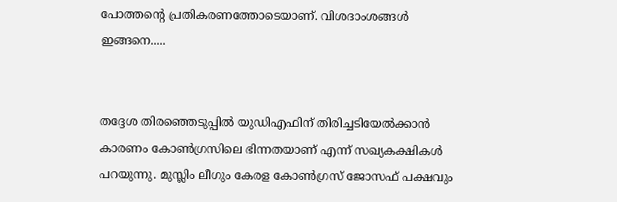പോത്തന്റെ പ്രതികരണത്തോടെയാണ്. വിശദാംശങ്ങള്‍ ഇങ്ങനെ.....


തദ്ദേശ തിരഞ്ഞെടുപ്പില്‍ യുഡിഎഫിന് തിരിച്ചടിയേല്‍ക്കാന്‍ കാരണം കോണ്‍ഗ്രസിലെ ഭിന്നതയാണ് എന്ന് സഖ്യകക്ഷികള്‍ പറയുന്നു. മുസ്ലിം ലീഗും കേരള കോണ്‍ഗ്രസ് ജോസഫ് പക്ഷവും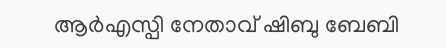ആര്‍എസ്പി നേതാവ് ഷിബു ബേബി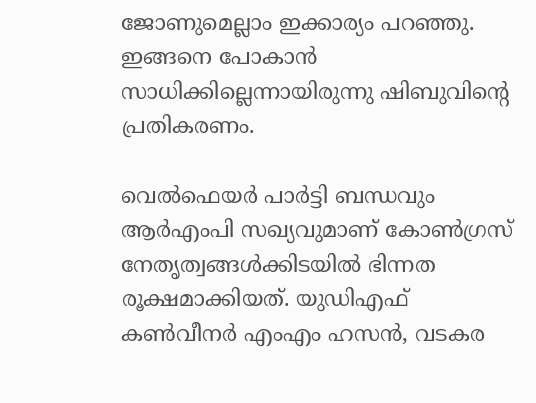ജോണുമെല്ലാം ഇക്കാര്യം പറഞ്ഞു. ഇങ്ങനെ പോകാന്‍ സാധിക്കില്ലെന്നായിരുന്നു ഷിബുവിന്റെ പ്രതികരണം.

വെല്‍ഫെയര്‍ പാര്‍ട്ടി ബന്ധവും ആര്‍എംപി സഖ്യവുമാണ് കോണ്‍ഗ്രസ് നേതൃത്വങ്ങള്‍ക്കിടയില്‍ ഭിന്നത രൂക്ഷമാക്കിയത്. യുഡിഎഫ് കണ്‍വീനര്‍ എംഎം ഹസന്‍, വടകര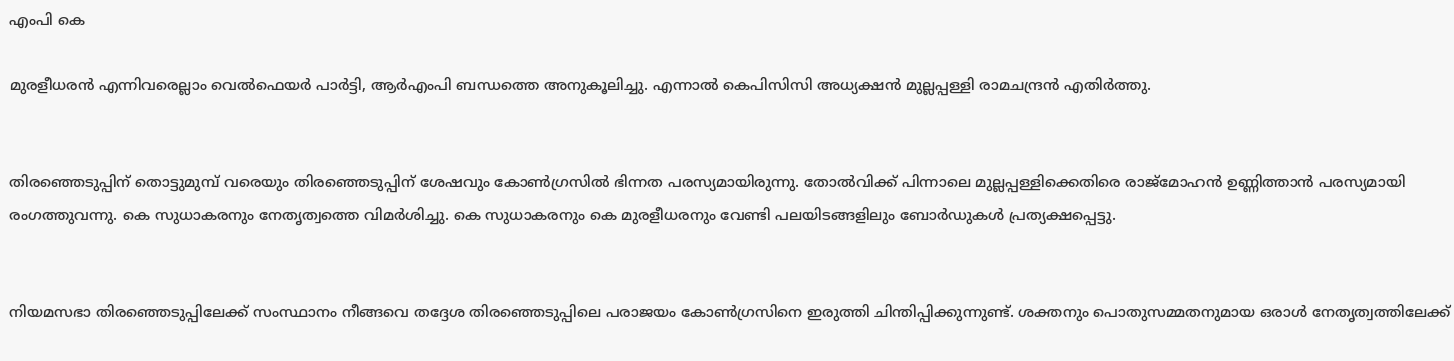എംപി കെ

മുരളീധരന്‍ എന്നിവരെല്ലാം വെല്‍ഫെയര്‍ പാര്‍ട്ടി, ആര്‍എംപി ബന്ധത്തെ അനുകൂലിച്ചു. എന്നാല്‍ കെപിസിസി അധ്യക്ഷന്‍ മുല്ലപ്പള്ളി രാമചന്ദ്രന്‍ എതിര്‍ത്തു.


തിരഞ്ഞെടുപ്പിന് തൊട്ടുമുമ്പ് വരെയും തിരഞ്ഞെടുപ്പിന് ശേഷവും കോണ്‍ഗ്രസില്‍ ഭിന്നത പരസ്യമായിരുന്നു. തോല്‍വിക്ക് പിന്നാലെ മുല്ലപ്പള്ളിക്കെതിരെ രാജ്‌മോഹന്‍ ഉണ്ണിത്താന്‍ പരസ്യമായി രംഗത്തുവന്നു. കെ സുധാകരനും നേതൃത്വത്തെ വിമര്‍ശിച്ചു. കെ സുധാകരനും കെ മുരളീധരനും വേണ്ടി പലയിടങ്ങളിലും ബോര്‍ഡുകള്‍ പ്രത്യക്ഷപ്പെട്ടു.


നിയമസഭാ തിരഞ്ഞെടുപ്പിലേക്ക് സംസ്ഥാനം നീങ്ങവെ തദ്ദേശ തിരഞ്ഞെടുപ്പിലെ പരാജയം കോണ്‍ഗ്രസിനെ ഇരുത്തി ചിന്തിപ്പിക്കുന്നുണ്ട്. ശക്തനും പൊതുസമ്മതനുമായ ഒരാള്‍ നേതൃത്വത്തിലേക്ക്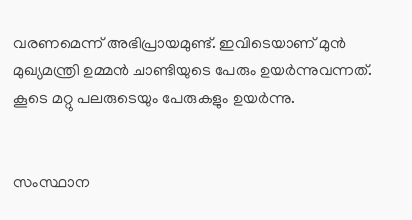വരണമെന്ന് അഭിപ്രായമുണ്ട്. ഇവിടെയാണ് മുന്‍ മുഖ്യമന്ത്രി ഉമ്മന്‍ ചാണ്ടിയുടെ പേരും ഉയര്‍ന്നുവന്നത്. കൂടെ മറ്റു പലരുടെയും പേരുകളും ഉയര്‍ന്നു.


സംസ്ഥാന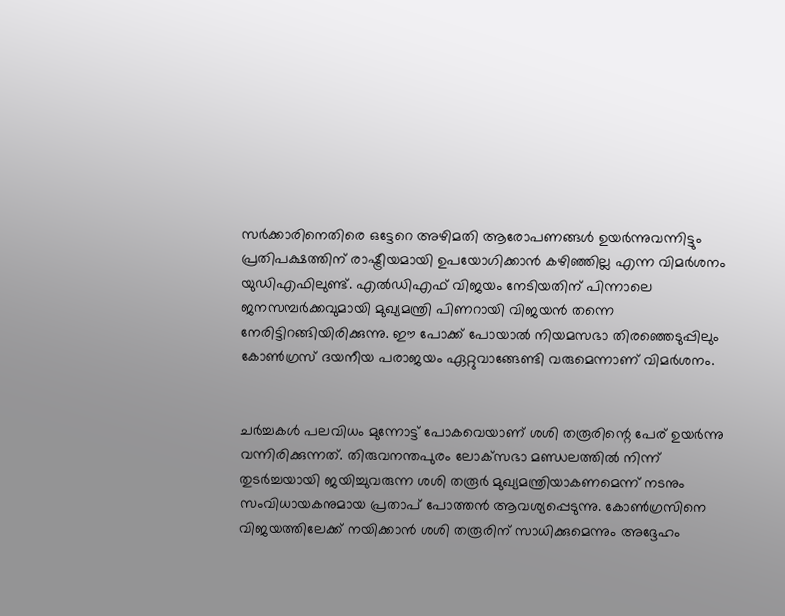സര്‍ക്കാരിനെതിരെ ഒട്ടേറെ അഴിമതി ആരോപണങ്ങള്‍ ഉയര്‍ന്നുവന്നിട്ടും പ്രതിപക്ഷത്തിന് രാഷ്ട്രീയമായി ഉപയോഗിക്കാന്‍ കഴിഞ്ഞില്ല എന്ന വിമര്‍ശനം യുഡിഎഫിലുണ്ട്. എല്‍ഡിഎഫ് വിജയം നേടിയതിന് പിന്നാലെ ജനസമ്പര്‍ക്കവുമായി മുഖ്യമന്ത്രി പിണറായി വിജയന്‍ തന്നെ നേരിട്ടിറങ്ങിയിരിക്കുന്നു. ഈ പോക്ക് പോയാല്‍ നിയമസഭാ തിരഞ്ഞെടുപ്പിലും കോണ്‍ഗ്രസ് ദയനീയ പരാജയം ഏറ്റുവാങ്ങേണ്ടി വരുമെന്നാണ് വിമര്‍ശനം.


ചര്‍ച്ചകള്‍ പലവിധം മുന്നോട്ട് പോകവെയാണ് ശശി തരൂരിന്റെ പേര് ഉയര്‍ന്നു വന്നിരിക്കുന്നത്. തിരുവനന്തപുരം ലോക്‌സഭാ മണ്ഡലത്തില്‍ നിന്ന് തുടര്‍ച്ചയായി ജയിച്ചുവരുന്ന ശശി തരൂര്‍ മുഖ്യമന്ത്രിയാകണമെന്ന് നടനും സംവിധായകനുമായ പ്രതാപ് പോത്തന്‍ ആവശ്യപ്പെടുന്നു. കോണ്‍ഗ്രസിനെ വിജയത്തിലേക്ക് നയിക്കാന്‍ ശശി തരൂരിന് സാധിക്കുമെന്നും അദ്ദേഹം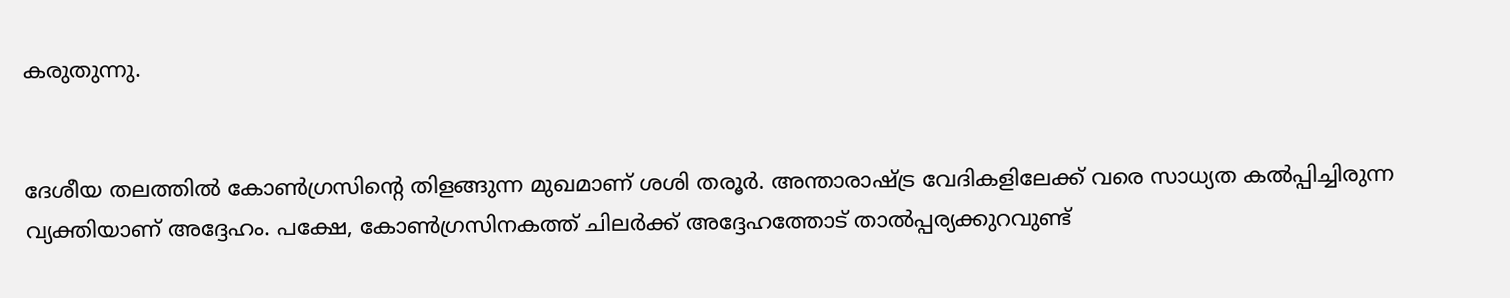കരുതുന്നു.


ദേശീയ തലത്തില്‍ കോണ്‍ഗ്രസിന്റെ തിളങ്ങുന്ന മുഖമാണ് ശശി തരൂര്‍. അന്താരാഷ്ട്ര വേദികളിലേക്ക് വരെ സാധ്യത കല്‍പ്പിച്ചിരുന്ന വ്യക്തിയാണ് അദ്ദേഹം. പക്ഷേ, കോണ്‍ഗ്രസിനകത്ത് ചിലര്‍ക്ക് അദ്ദേഹത്തോട് താല്‍പ്പര്യക്കുറവുണ്ട്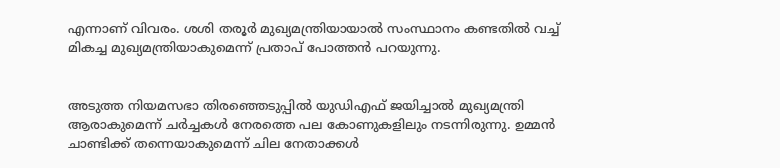എന്നാണ് വിവരം. ശശി തരൂര്‍ മുഖ്യമന്ത്രിയായാല്‍ സംസ്ഥാനം കണ്ടതില്‍ വച്ച് മികച്ച മുഖ്യമന്ത്രിയാകുമെന്ന് പ്രതാപ് പോത്തന്‍ പറയുന്നു.


അടുത്ത നിയമസഭാ തിരഞ്ഞെടുപ്പില്‍ യുഡിഎഫ് ജയിച്ചാല്‍ മുഖ്യമന്ത്രി ആരാകുമെന്ന് ചര്‍ച്ചകള്‍ നേരത്തെ പല കോണുകളിലും നടന്നിരുന്നു. ഉമ്മന്‍ ചാണ്ടിക്ക് തന്നെയാകുമെന്ന് ചില നേതാക്കള്‍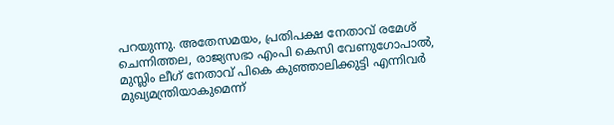പറയുന്നു. അതേസമയം, പ്രതിപക്ഷ നേതാവ് രമേശ് ചെന്നിത്തല, രാജ്യസഭാ എംപി കെസി വേണുഗോപാല്‍, മുസ്ലിം ലീഗ് നേതാവ് പികെ കുഞ്ഞാലിക്കുട്ടി എന്നിവര്‍ മുഖ്യമന്ത്രിയാകുമെന്ന്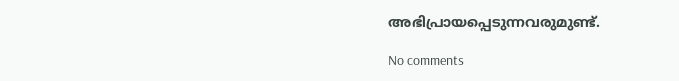അഭിപ്രായപ്പെടുന്നവരുമുണ്ട്.

No comments